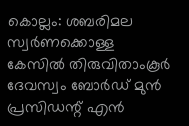കൊല്ലം: ശബരിമല സ്വർണക്കൊള്ള കേസിൽ തിരുവിതാംകൂർ ദേവസ്വം ബോർഡ് മുൻ പ്രസിഡന്റ് എൻ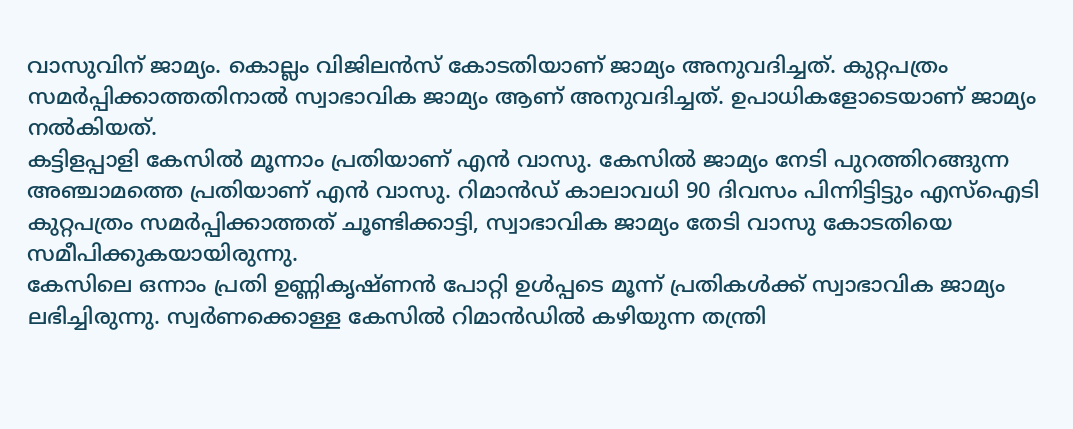വാസുവിന് ജാമ്യം. കൊല്ലം വിജിലൻസ് കോടതിയാണ് ജാമ്യം അനുവദിച്ചത്. കുറ്റപത്രം സമർപ്പിക്കാത്തതിനാൽ സ്വാഭാവിക ജാമ്യം ആണ് അനുവദിച്ചത്. ഉപാധികളോടെയാണ് ജാമ്യം നൽകിയത്.
കട്ടിളപ്പാളി കേസിൽ മൂന്നാം പ്രതിയാണ് എൻ വാസു. കേസിൽ ജാമ്യം നേടി പുറത്തിറങ്ങുന്ന അഞ്ചാമത്തെ പ്രതിയാണ് എൻ വാസു. റിമാൻഡ് കാലാവധി 90 ദിവസം പിന്നിട്ടിട്ടും എസ്ഐടി കുറ്റപത്രം സമർപ്പിക്കാത്തത് ചൂണ്ടിക്കാട്ടി, സ്വാഭാവിക ജാമ്യം തേടി വാസു കോടതിയെ സമീപിക്കുകയായിരുന്നു.
കേസിലെ ഒന്നാം പ്രതി ഉണ്ണികൃഷ്ണൻ പോറ്റി ഉൾപ്പടെ മൂന്ന് പ്രതികൾക്ക് സ്വാഭാവിക ജാമ്യം ലഭിച്ചിരുന്നു. സ്വർണക്കൊള്ള കേസിൽ റിമാൻഡിൽ കഴിയുന്ന തന്ത്രി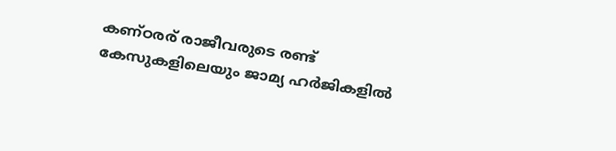കണ്ഠരര് രാജീവരുടെ രണ്ട് കേസുകളിലെയും ജാമ്യ ഹർജികളിൽ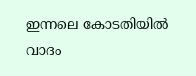ഇന്നലെ കോടതിയിൽ വാദം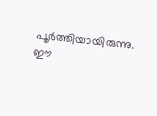പൂർത്തിയായിരുന്നു. ഈ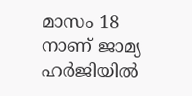മാസം 18 നാണ് ജാമ്യ ഹർജിയിൽ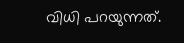വിധി പറയുന്നത്.